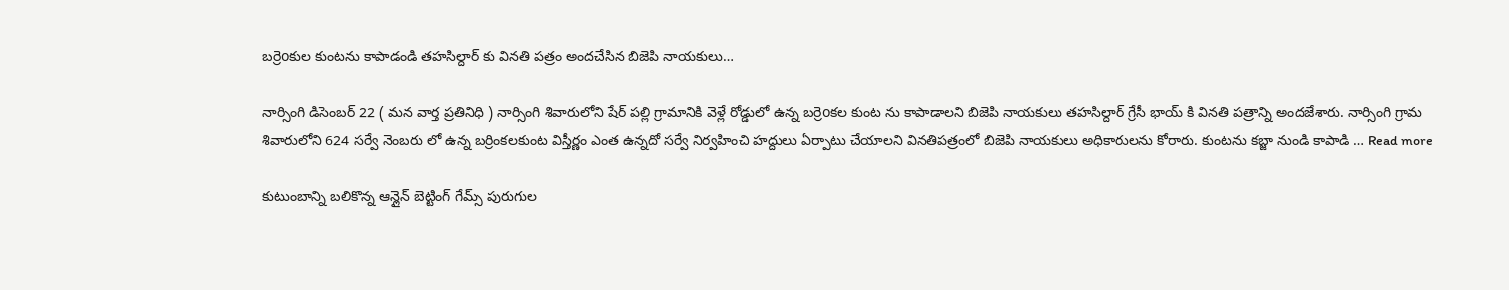బర్రెoకుల కుంటను కాపాడండి తహసిల్దార్ కు వినతి పత్రం అందచేసిన బిజెపి నాయకులు…

నార్సింగి డిసెంబర్ 22 ( మన వార్త ప్రతినిధి ) నార్సింగి శివారులోని షేర్ పల్లి గ్రామానికి వెళ్లే రోడ్డులో ఉన్న బర్రెoకల కుంట ను కాపాడాలని బిజెపి నాయకులు తహసిల్దార్ గ్రేసీ భాయ్ కి వినతి పత్రాన్ని అందజేశారు. నార్సింగి గ్రామ శివారులోని 624 సర్వే నెంబరు లో ఉన్న బర్రింకలకుంట విస్తీర్ణం ఎంత ఉన్నదో సర్వే నిర్వహించి హద్దులు ఏర్పాటు చేయాలని వినతిపత్రంలో బిజెపి నాయకులు అధికారులను కోరారు. కుంటను కబ్జా నుండి కాపాడి … Read more

కుటుంబాన్ని బలికొన్న ఆన్లైన్ బెట్టింగ్ గేమ్స్ పురుగుల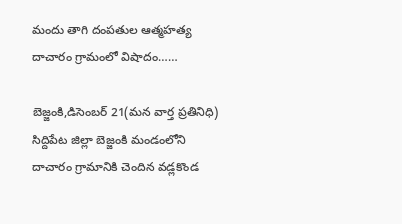మందు తాగి దంపతుల ఆత్మహత్య దాచారం గ్రామంలో విషాదం……

బెజ్జంకి,డిసెంబర్ 21(మన వార్త ప్రతినిధి) సిద్దిపేట జిల్లా బెజ్జంకి మండంలోని దాచారం గ్రామానికి చెందిన వడ్లకొండ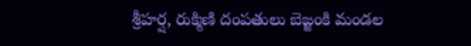శ్రీహర్ష, రుక్మిణి దంపతులు బెజ్జంకి మండల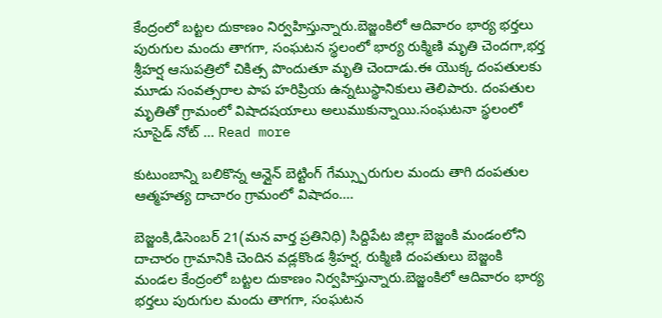కేంద్రంలో బట్టల దుకాణం నిర్వహిస్తున్నారు.బెజ్జంకిలో ఆదివారం భార్య భర్తలు పురుగుల మందు తాగగా, సంఘటన స్థలంలో భార్య రుక్మిణి మృతి చెందగా,భర్త శ్రీహర్ష ఆసుపత్రిలో చికిత్స పొందుతూ మృతి చెందాడు.ఈ యొక్క దంపతులకు మూడు సంవత్సరాల పాప హరిప్రియ ఉన్నటుస్థానికులు తెలిపారు. దంపతుల మృతితో గ్రామంలో విషాదషయాలు అలుముకున్నాయి.సంఘటనా స్థలంలో సూసైడ్ నోట్ … Read more

కుటుంబాన్ని బలికొన్న ఆన్లైన్ బెట్టింగ్ గేమ్స్పురుగుల మందు తాగి దంపతుల ఆత్మహత్య దాచారం గ్రామంలో విషాదం….

బెజ్జంకి,డిసెంబర్ 21(మన వార్త ప్రతినిధి) సిద్దిపేట జిల్లా బెజ్జంకి మండంలోని దాచారం గ్రామానికి చెందిన వడ్లకొండ శ్రీహర్ష, రుక్మిణి దంపతులు బెజ్జంకి మండల కేంద్రంలో బట్టల దుకాణం నిర్వహిస్తున్నారు.బెజ్జంకిలో ఆదివారం భార్య భర్తలు పురుగుల మందు తాగగా, సంఘటన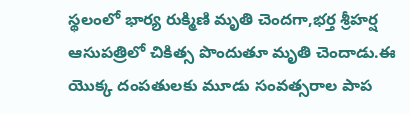స్థలంలో భార్య రుక్మిణి మృతి చెందగా,భర్త శ్రీహర్ష ఆసుపత్రిలో చికిత్స పొందుతూ మృతి చెందాడు.ఈ యొక్క దంపతులకు మూడు సంవత్సరాల పాప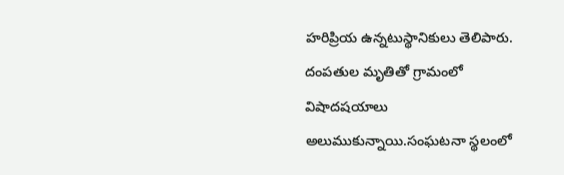హరిప్రియ ఉన్నటుస్థానికులు తెలిపారు. దంపతుల మృతితో గ్రామంలో విషాదషయాలు అలుముకున్నాయి.సంఘటనా స్థలంలో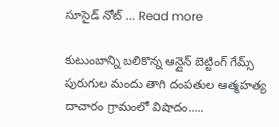సూసైడ్ నోట్ … Read more

కుటుంబాన్ని బలికొన్న ఆన్లైన్ బెట్టింగ్ గేమ్స్ పురుగుల మందు తాగి దంపతుల ఆత్మహత్య దాచారం గ్రామంలో విషాదం…..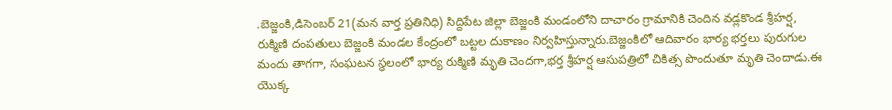.బెజ్జంకి,డిసెంబర్ 21(మన వార్త ప్రతినిధి) సిద్దిపేట జిల్లా బెజ్జంకి మండంలోని దాచారం గ్రామానికి చెందిన వడ్లకొండ శ్రీహర్ష, రుక్మిణి దంపతులు బెజ్జంకి మండల కేంద్రంలో బట్టల దుకాణం నిర్వహిస్తున్నారు.బెజ్జంకిలో ఆదివారం భార్య భర్తలు పురుగుల మందు తాగగా, సంఘటన స్థలంలో భార్య రుక్మిణి మృతి చెందగా,భర్త శ్రీహర్ష ఆసుపత్రిలో చికిత్స పొందుతూ మృతి చెందాడు.ఈ యొక్క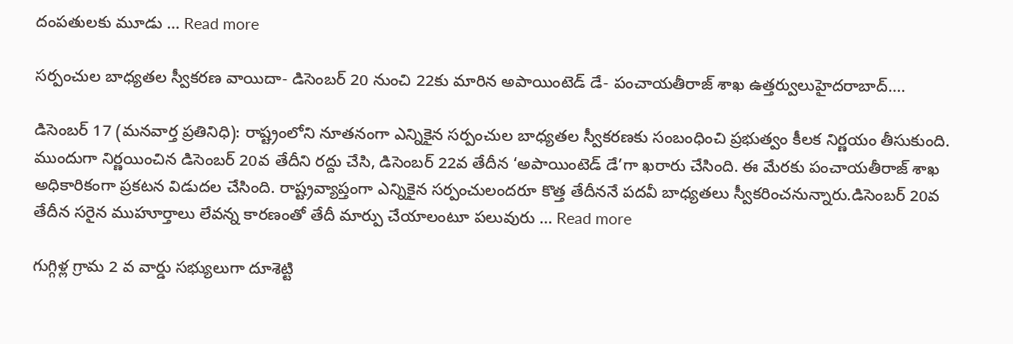దంపతులకు మూడు … Read more

సర్పంచుల బాధ్యతల స్వీకరణ వాయిదా- డిసెంబర్ 20 నుంచి 22కు మారిన అపాయింటెడ్ డే- పంచాయతీరాజ్ శాఖ ఉత్తర్వులుహైదరాబాద్….

డిసెంబర్ 17 (మనవార్త ప్రతినిధి): రాష్ట్రంలోని నూతనంగా ఎన్నికైన సర్పంచుల బాధ్యతల స్వీకరణకు సంబంధించి ప్రభుత్వం కీలక నిర్ణయం తీసుకుంది. ముందుగా నిర్ణయించిన డిసెంబర్ 20వ తేదీని రద్దు చేసి, డిసెంబర్ 22వ తేదీన ‘అపాయింటెడ్ డే’గా ఖరారు చేసింది. ఈ మేరకు పంచాయతీరాజ్ శాఖ అధికారికంగా ప్రకటన విడుదల చేసింది. రాష్ట్రవ్యాప్తంగా ఎన్నికైన సర్పంచులందరూ కొత్త తేదీననే పదవీ బాధ్యతలు స్వీకరించనున్నారు.డిసెంబర్ 20వ తేదీన సరైన ముహూర్తాలు లేవన్న కారణంతో తేదీ మార్పు చేయాలంటూ పలువురు … Read more

గుగ్గిళ్ల గ్రామ 2 వ వార్డు సభ్యులుగా దూశెట్టి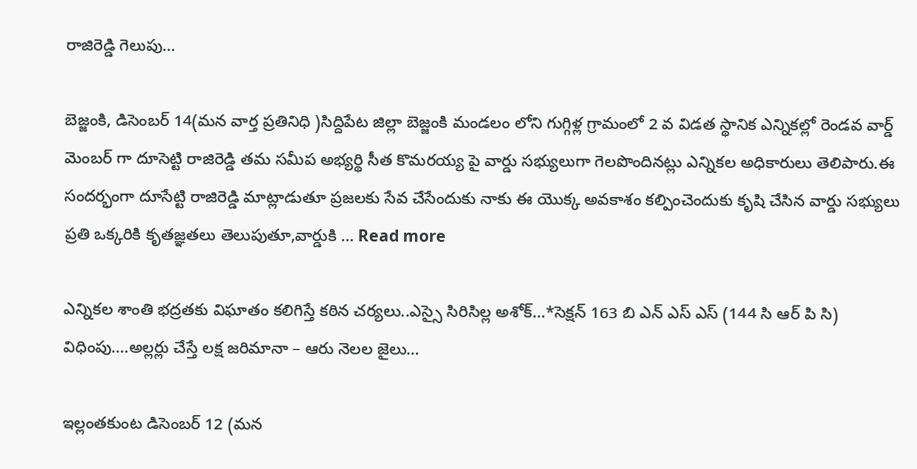రాజిరెడ్డి గెలుపు…

బెజ్జంకి, డిసెంబర్ 14(మన వార్త ప్రతినిధి )సిద్దిపేట జిల్లా బెజ్జంకి మండలం లోని గుగ్గిళ్ల గ్రామంలో 2 వ విడత స్థానిక ఎన్నికల్లో రెండవ వార్డ్ మెంబర్ గా దూసెట్టి రాజిరెడ్డి తమ సమీప అభ్యర్థి సీత కొమరయ్య పై వార్డు సభ్యులుగా గెలపొందినట్లు ఎన్నికల అధికారులు తెలిపారు.ఈ సందర్భంగా దూసేట్టి రాజిరెడ్డి మాట్లాడుతూ ప్రజలకు సేవ చేసేందుకు నాకు ఈ యొక్క అవకాశం కల్పించెందుకు కృషి చేసిన వార్డు సభ్యులు ప్రతి ఒక్కరికి కృతజ్ఞతలు తెలుపుతూ,వార్డుకి … Read more

ఎన్నికల శాంతి భద్రతకు విఘాతం కలిగిస్తే కఠిన చర్యలు..ఎస్సై సిరిసిల్ల అశోక్…*సెక్షన్ 163 బి ఎన్ ఎస్ ఎస్ (144 సి ఆర్ పి సి) విధింపు….అల్లర్లు చేస్తే లక్ష జరిమానా – ఆరు నెలల జైలు…

ఇల్లంతకుంట డిసెంబర్ 12 (మన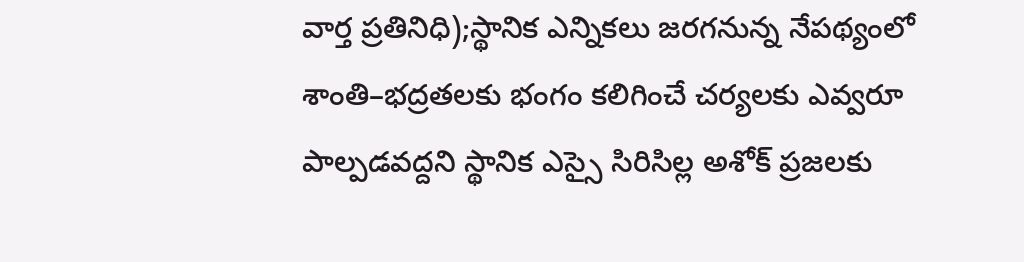వార్త ప్రతినిధి);స్థానిక ఎన్నికలు జరగనున్న నేపథ్యంలో శాంతి–భద్రతలకు భంగం కలిగించే చర్యలకు ఎవ్వరూ పాల్పడవద్దని స్థానిక ఎస్సై సిరిసిల్ల అశోక్ ప్రజలకు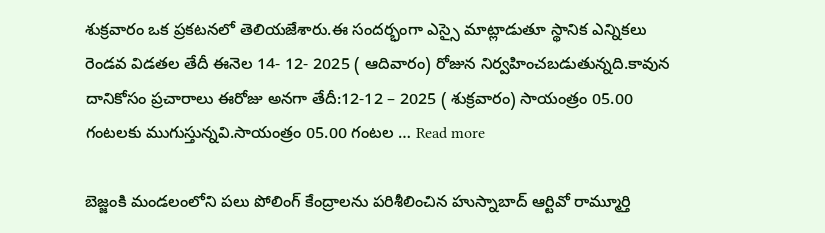శుక్రవారం ఒక ప్రకటనలో తెలియజేశారు.ఈ సందర్భంగా ఎస్సై మాట్లాడుతూ స్థానిక ఎన్నికలు రెండవ విడతల తేదీ ఈనెల 14- 12- 2025 ( ఆదివారం) రోజున నిర్వహించబడుతున్నది.కావున దానికోసం ప్రచారాలు ఈరోజు అనగా తేదీ:12-12 – 2025 ( శుక్రవారం) సాయంత్రం 05.00 గంటలకు ముగుస్తున్నవి.సాయంత్రం 05.00 గంటల … Read more

బెజ్జంకి మండలంలోని పలు పోలింగ్ కేంద్రాలను పరిశీలించిన హుస్నాబాద్ ఆర్టివో రామ్మూర్తి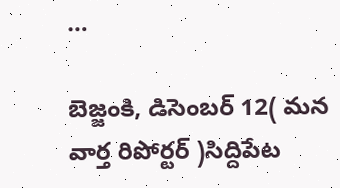…

బెజ్జంకి, డిసెంబర్ 12( మన వార్త రిపోర్టర్ )సిద్దిపేట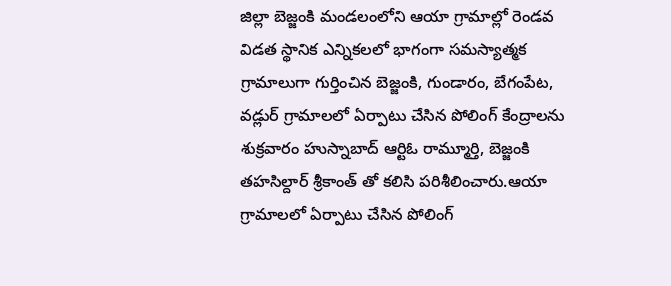జిల్లా బెజ్జంకి మండలంలోని ఆయా గ్రామాల్లో రెండవ విడత స్థానిక ఎన్నికలలో భాగంగా సమస్యాత్మక గ్రామాలుగా గుర్తించిన బెజ్జంకి, గుండారం, బేగంపేట, వడ్లుర్ గ్రామాలలో ఏర్పాటు చేసిన పోలింగ్ కేంద్రాలను శుక్రవారం హుస్నాబాద్ ఆర్టిఓ రామ్మూర్తి, బెజ్జంకి తహసిల్దార్ శ్రీకాంత్ తో కలిసి పరిశీలించారు.ఆయా గ్రామాలలో ఏర్పాటు చేసిన పోలింగ్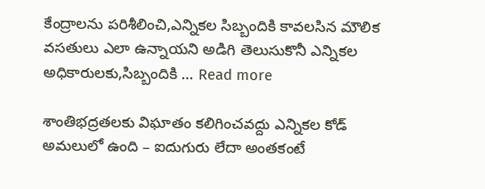కేంద్రాలను పరిశీలించి,ఎన్నికల సిబ్బందికి కావలసిన మౌలిక వసతులు ఎలా ఉన్నాయని అడిగి తెలుసుకొనీ ఎన్నికల అధికారులకు,సిబ్బందికి … Read more

శాంతిభద్రతలకు విఘాతం కలిగించవద్దు ఎన్నికల కోడ్ అమలులో ఉంది – ఐదుగురు లేదా అంతకంటే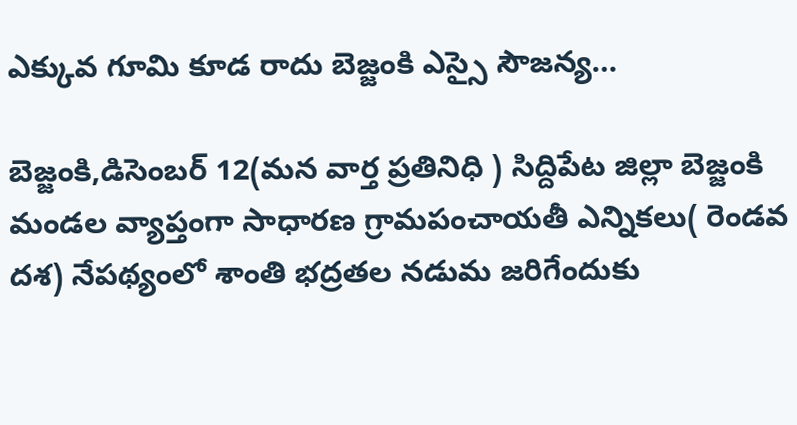ఎక్కువ గూమి కూడ రాదు బెజ్జంకి ఎస్సై సౌజన్య…

బెజ్జంకి,డిసెంబర్ 12(మన వార్త ప్రతినిధి ) సిద్దిపేట జిల్లా బెజ్జంకి మండల వ్యాప్తంగా సాధారణ గ్రామపంచాయతీ ఎన్నికలు( రెండవ దశ) నేపథ్యంలో శాంతి భద్రతల నడుమ జరిగేందుకు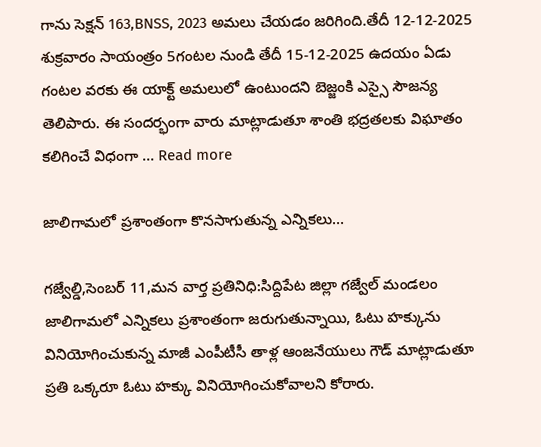గాను సెక్షన్ 163,BNSS, 2023 అమలు చేయడం జరిగింది.తేదీ 12-12-2025 శుక్రవారం సాయంత్రం 5గంటల నుండి తేదీ 15-12-2025 ఉదయం ఏడు గంటల వరకు ఈ యాక్ట్ అమలులో ఉంటుందని బెజ్జంకి ఎస్సై సౌజన్య తెలిపారు. ఈ సందర్భంగా వారు మాట్లాడుతూ శాంతి భద్రతలకు విఘాతం కలిగించే విధంగా … Read more

జాలిగామలో ప్రశాంతంగా కొనసాగుతున్న ఎన్నికలు…

గజ్వేల్డి,సెంబర్ 11,మన వార్త ప్రతినిధి:సిద్దిపేట జిల్లా గజ్వేల్ మండలం జాలిగామలో ఎన్నికలు ప్రశాంతంగా జరుగుతున్నాయి, ఓటు హక్కును వినియోగించుకున్న మాజీ ఎంపీటీసీ తాళ్ల ఆంజనేయులు గౌడ్ మాట్లాడుతూ ప్రతి ఒక్కరూ ఓటు హక్కు వినియోగించుకోవాలని కోరారు.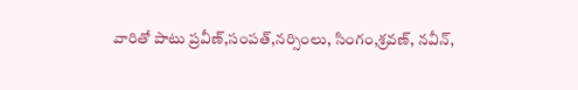వారితో పాటు ప్రవీణ్,సంపత్,నర్సింలు, సింగం,శ్రవణ్, నవీన్,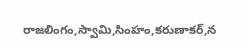రాజలింగం,స్వామి,సింహం,కరుణాకర్,న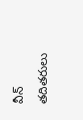వీన్ తదితరులు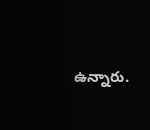ఉన్నారు.